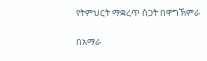የትምህርት ማቋረጥ ስጋት በዋግኽምራ

በአማራ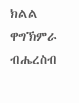ክልል ዋግኽምራ ብሔረስብ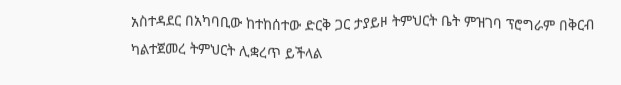አስተዳደር በአካባቢው ከተከሰተው ድርቅ ጋር ታያይዞ ትምህርት ቤት ምዝገባ ፕሮግራም በቅርብ ካልተጀመረ ትምህርት ሊቋረጥ ይችላል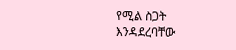የሚል ስጋት እንዳደረባቸው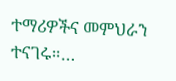ተማሪዎችና መምህራን ተናገሩ።…